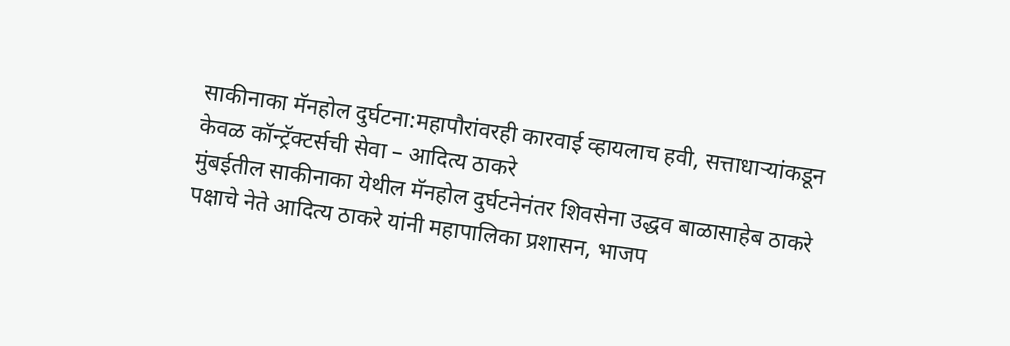साकीनाका मॅनहोल दुर्घटना:महापौरांवरही कारवाई व्हायलाच हवी, सत्ताधाऱ्यांकडून केवळ कॉन्ट्रॅक्टर्सची सेवा – आदित्य ठाकरे
मुंबईतील साकीनाका येथील मॅनहोल दुर्घटनेनंतर शिवसेना उद्धव बाळासाहेब ठाकरे पक्षाचे नेते आदित्य ठाकरे यांनी महापालिका प्रशासन, भाजप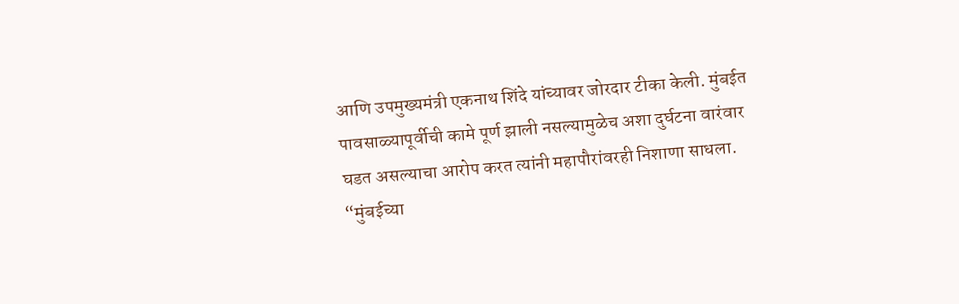आणि उपमुख्यमंत्री एकनाथ शिंदे यांच्यावर जोरदार टीका केली. मुंबईत पावसाळ्यापूर्वीची कामे पूर्ण झाली नसल्यामुळेच अशा दुर्घटना वारंवार घडत असल्याचा आरोप करत त्यांनी महापौरांवरही निशाणा साधला. “मुंबईच्या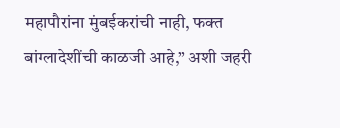महापौरांना मुंबईकरांची नाही, फक्त बांग्लादेशींची काळजी आहे,” अशी जहरी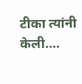टीका त्यांनी केली….